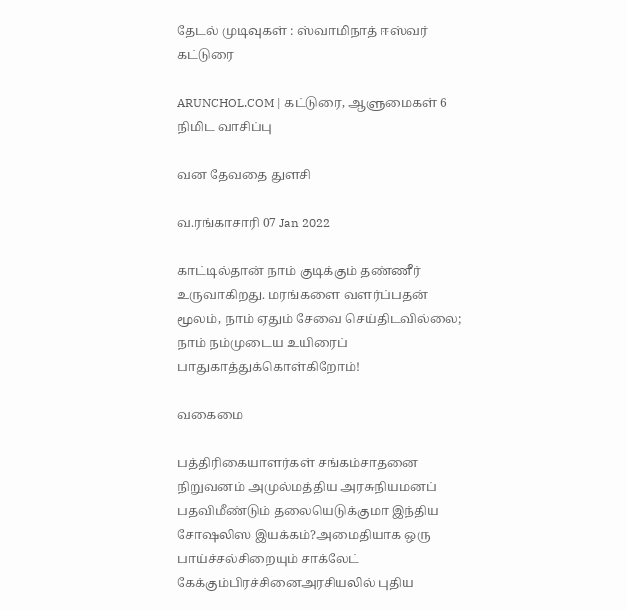தேடல் முடிவுகள் : ஸ்வாமிநாத் ஈஸ்வர் கட்டுரை

ARUNCHOL.COM | கட்டுரை, ஆளுமைகள் 6 நிமிட வாசிப்பு

வன தேவதை துளசி

வ.ரங்காசாரி 07 Jan 2022

காட்டில்தான் நாம் குடிக்கும் தண்ணீர் உருவாகிறது. மரங்களை வளர்ப்பதன் மூலம், நாம் ஏதும் சேவை செய்திடவில்லை; நாம் நம்முடைய உயிரைப் பாதுகாத்துக்கொள்கிறோம்!

வகைமை

பத்திரிகையாளர்கள் சங்கம்சாதனை நிறுவனம் அமுல்மத்திய அரசுநியமனப் பதவிமீண்டும் தலையெடுக்குமா இந்திய சோஷலிஸ இயக்கம்?அமைதியாக ஒரு பாய்ச்சல்சிறையும் சாக்லேட் கேக்கும்பிரச்சினைஅரசியலில் புதிய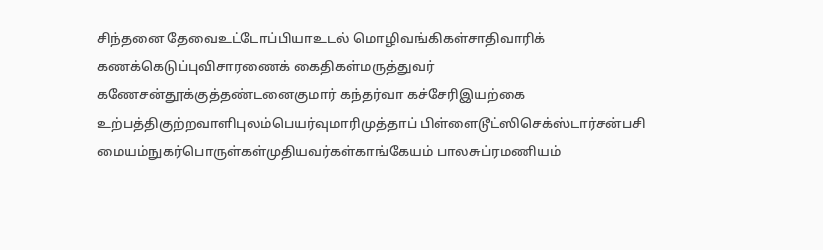சிந்தனை தேவைஉட்டோப்பியாஉடல் மொழிவங்கிகள்சாதிவாரிக் கணக்கெடுப்புவிசாரணைக் கைதிகள்மருத்துவர் கணேசன்தூக்குத்தண்டனைகுமார் கந்தர்வா கச்சேரிஇயற்கை உற்பத்திகுற்றவாளிபுலம்பெயர்வுமாரிமுத்தாப் பிள்ளைடூட்ஸிசெக்ஸ்டார்சன்பசி மையம்நுகர்பொருள்கள்முதியவர்கள்காங்கேயம் பாலசுப்ரமணியம்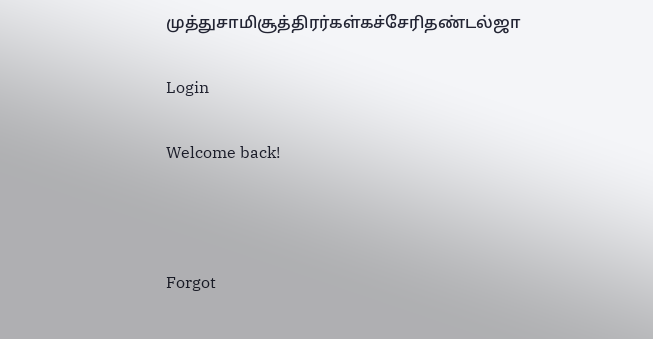முத்துசாமிசூத்திரர்கள்கச்சேரிதண்டல்ஜா

Login

Welcome back!



Forgot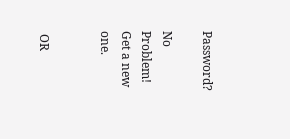Password?

No Problem! Get a new one.


 OR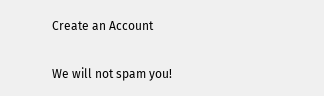Create an Account

We will not spam you!